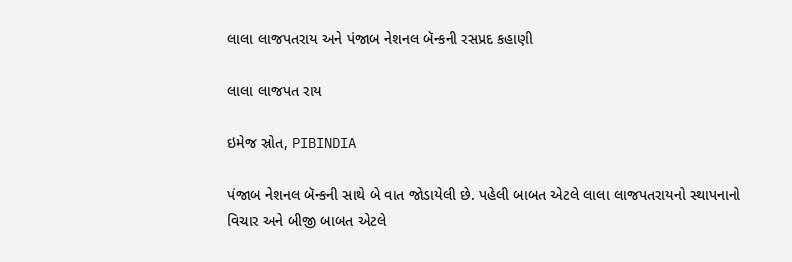લાલા લાજપતરાય અને પંજાબ નેશનલ બૅન્કની રસપ્રદ કહાણી

લાલા લાજપત રાય

ઇમેજ સ્રોત, PIBINDIA

પંજાબ નેશનલ બૅન્કની સાથે બે વાત જોડાયેલી છે. પહેલી બાબત એટલે લાલા લાજપતરાયનો સ્થાપનાનો વિચાર અને બીજી બાબત એટલે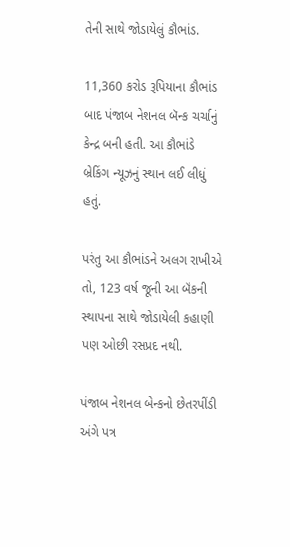તેની સાથે જોડાયેલું કૌભાંડ.

11,360 કરોડ રૂપિયાના કૌભાંડ બાદ પંજાબ નેશનલ બૅન્ક ચર્ચાનું કેન્દ્ર બની હતી. આ કૌભાંડે બ્રેકિંગ ન્યૂઝનું સ્થાન લઈ લીધું હતું.

પરંતુ આ કૌભાંડને અલગ રાખીએ તો, 123 વર્ષ જૂની આ બૅંકની સ્થાપના સાથે જોડાયેલી કહાણી પણ ઓછી રસપ્રદ નથી.

પંજાબ નેશનલ બેન્કનો છેતરપીંડી અંગે પત્ર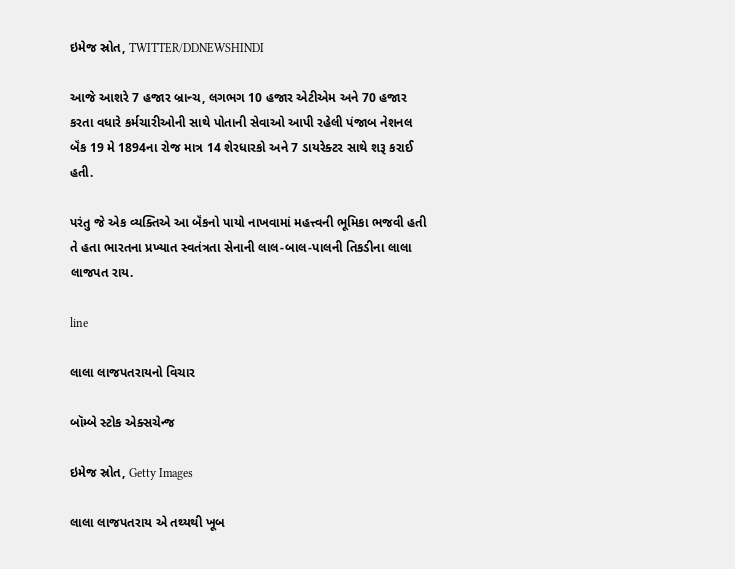ઇમેજ સ્રોત, TWITTER/DDNEWSHINDI

આજે આશરે 7 હજાર બ્રાન્ચ, લગભગ 10 હજાર એટીએમ અને 70 હજાર કરતા વધારે કર્મચારીઓની સાથે પોતાની સેવાઓ આપી રહેલી પંજાબ નેશનલ બૅંક 19 મે 1894ના રોજ માત્ર 14 શેરધારકો અને 7 ડાયરેક્ટર સાથે શરૂ કરાઈ હતી.

પરંતુ જે એક વ્યક્તિએ આ બૅંકનો પાયો નાખવામાં મહત્ત્વની ભૂમિકા ભજવી હતી તે હતા ભારતના પ્રખ્યાત સ્વતંત્રતા સેનાની લાલ-બાલ-પાલની તિકડીના લાલા લાજપત રાય.

line

લાલા લાજપતરાયનો વિચાર

બૉમ્બે સ્ટોક એક્સચેન્જ

ઇમેજ સ્રોત, Getty Images

લાલા લાજપતરાય એ તથ્યથી ખૂબ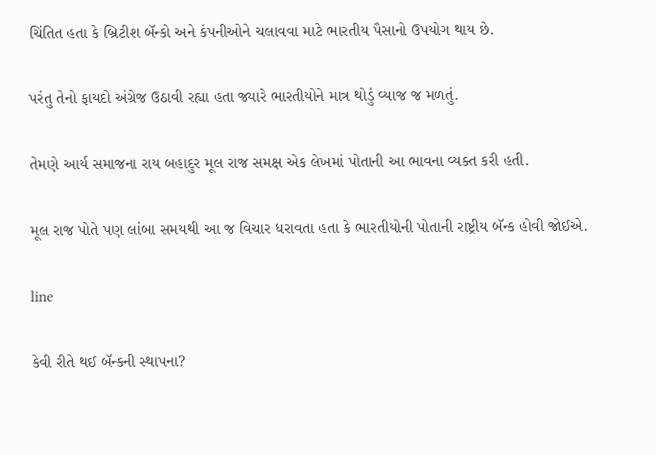ચિંતિત હતા કે બ્રિટીશ બૅન્કો અને કંપનીઓને ચલાવવા માટે ભારતીય પૈસાનો ઉપયોગ થાય છે.

પરંતુ તેનો ફાયદો અંગ્રેજ ઉઠાવી રહ્યા હતા જ્યારે ભારતીયોને માત્ર થોડું વ્યાજ જ મળતું.

તેમણે આર્ય સમાજના રાય બહાદુર મૂલ રાજ સમક્ષ એક લેખમાં પોતાની આ ભાવના વ્યક્ત કરી હતી.

મૂલ રાજ પોતે પણ લાંબા સમયથી આ જ વિચાર ધરાવતા હતા કે ભારતીયોની પોતાની રાષ્ટ્રીય બૅન્ક હોવી જોઈએ.

line

કેવી રીતે થઈ બૅન્કની સ્થાપના?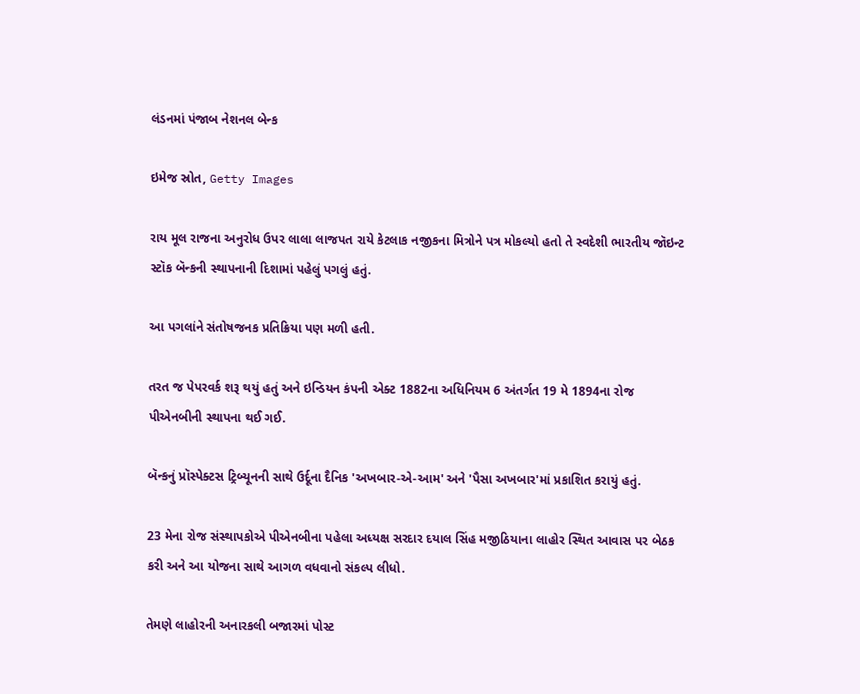લંડનમાં પંજાબ નેશનલ બેન્ક

ઇમેજ સ્રોત, Getty Images

રાય મૂલ રાજના અનુરોધ ઉપર લાલા લાજપત રાયે કેટલાક નજીકના મિત્રોને પત્ર મોકલ્યો હતો તે સ્વદેશી ભારતીય જૉઇન્ટ સ્ટૉક બૅન્કની સ્થાપનાની દિશામાં પહેલું પગલું હતું.

આ પગલાંને સંતોષજનક પ્રતિક્રિયા પણ મળી હતી.

તરત જ પેપરવર્ક શરૂ થયું હતું અને ઇન્ડિયન કંપની એક્ટ 1882ના અધિનિયમ 6 અંતર્ગત 19 મે 1894ના રોજ પીએનબીની સ્થાપના થઈ ગઈ.

બૅન્કનું પ્રૉસ્પેક્ટસ ટ્રિબ્યૂનની સાથે ઉર્દૂના દૈનિક 'અખબાર-એ-આમ' અને 'પૈસા અખબાર'માં પ્રકાશિત કરાયું હતું.

23 મેના રોજ સંસ્થાપકોએ પીએનબીના પહેલા અધ્યક્ષ સરદાર દયાલ સિંહ મજીઠિયાના લાહોર સ્થિત આવાસ પર બેઠક કરી અને આ યોજના સાથે આગળ વધવાનો સંકલ્પ લીધો.

તેમણે લાહોરની અનારકલી બજારમાં પોસ્ટ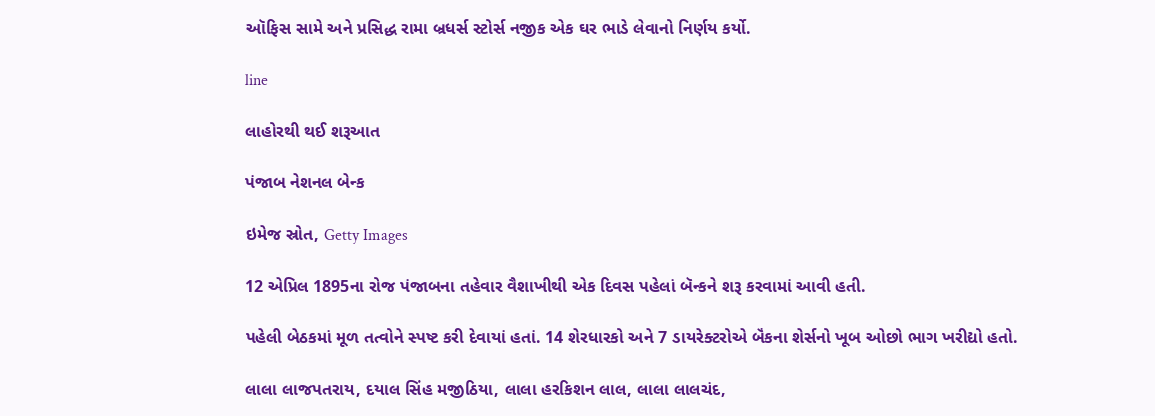ઑફિસ સામે અને પ્રસિદ્ધ રામા બ્રધર્સ સ્ટોર્સ નજીક એક ઘર ભાડે લેવાનો નિર્ણય કર્યો.

line

લાહોરથી થઈ શરૂઆત

પંજાબ નેશનલ બેન્ક

ઇમેજ સ્રોત, Getty Images

12 એપ્રિલ 1895ના રોજ પંજાબના તહેવાર વૈશાખીથી એક દિવસ પહેલાં બૅન્કને શરૂ કરવામાં આવી હતી.

પહેલી બેઠકમાં મૂળ તત્વોને સ્પષ્ટ કરી દેવાયાં હતાં. 14 શેરધારકો અને 7 ડાયરેક્ટરોએ બૅંકના શેર્સનો ખૂબ ઓછો ભાગ ખરીદ્યો હતો.

લાલા લાજપતરાય, દયાલ સિંહ મજીઠિયા, લાલા હરકિશન લાલ, લાલા લાલચંદ,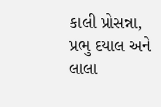કાલી પ્રોસન્ના, પ્રભુ દયાલ અને લાલા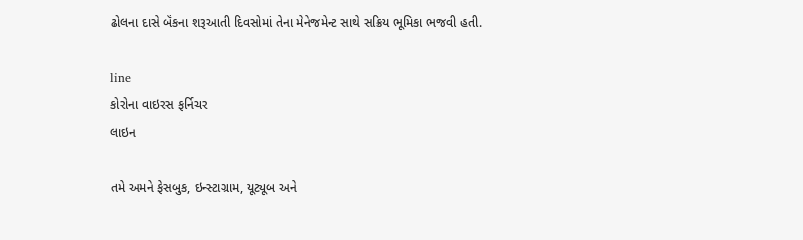ઢોલના દાસે બૅંકના શરૂઆતી દિવસોમાં તેના મેનેજમેન્ટ સાથે સક્રિય ભૂમિકા ભજવી હતી.

line
કોરોના વાઇરસ ફર્નિચર
લાઇન

તમે અમને ફેસબુક, ઇન્સ્ટાગ્રામ, યૂટ્યૂબ અને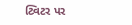ટ્વિટર પર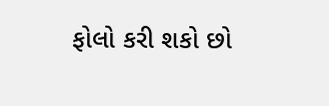ફોલો કરી શકો છો